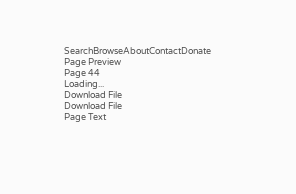SearchBrowseAboutContactDonate
Page Preview
Page 44
Loading...
Download File
Download File
Page Text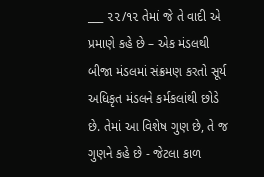___ ૨૨/૧૨ તેમાં જે તે વાદી એ પ્રમાણે કહે છે – એક મંડલથી બીજા મંડલમાં સંક્રમણ કરતો સૂર્ય અધિકૃત મંડલને કર્મકલાંથી છોડે છે. તેમાં આ વિશેષ ગુણ છે, તે જ ગુણને કહે છે - જેટલા કાળ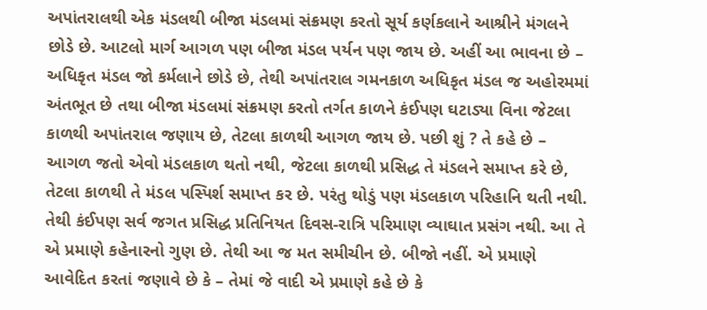અપાંતરાલથી એક મંડલથી બીજા મંડલમાં સંક્રમણ કરતો સૂર્ય કર્ણકલાને આશ્રીને મંગલને છોડે છે. આટલો માર્ગ આગળ પણ બીજા મંડલ પર્યન પણ જાય છે. અહીં આ ભાવના છે – અધિકૃત મંડલ જો કર્મલાને છોડે છે, તેથી અપાંતરાલ ગમનકાળ અધિકૃત મંડલ જ અહોરમમાં અંતભૂત છે તથા બીજા મંડલમાં સંક્રમણ કરતો તર્ગત કાળને કંઈપણ ઘટાડ્યા વિના જેટલા કાળથી અપાંતરાલ જણાય છે, તેટલા કાળથી આગળ જાય છે. પછી શું ? તે કહે છે – આગળ જતો એવો મંડલકાળ થતો નથી, જેટલા કાળથી પ્રસિદ્ધ તે મંડલને સમાપ્ત કરે છે, તેટલા કાળથી તે મંડલ પસ્પિર્શ સમાપ્ત કર છે. પરંતુ થોડું પણ મંડલકાળ પરિહાનિ થતી નથી. તેથી કંઈપણ સર્વ જગત પ્રસિદ્ધ પ્રતિનિયત દિવસ-રાત્રિ પરિમાણ વ્યાઘાત પ્રસંગ નથી. આ તે એ પ્રમાણે કહેનારનો ગુણ છે. તેથી આ જ મત સમીચીન છે. બીજો નહીં. એ પ્રમાણે આવેદિત કરતાં જણાવે છે કે – તેમાં જે વાદી એ પ્રમાણે કહે છે કે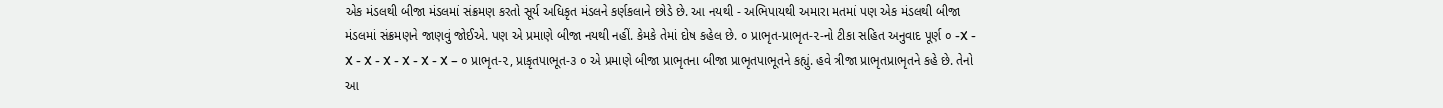એક મંડલથી બીજા મંડલમાં સંક્રમણ કરતો સૂર્ય અધિકૃત મંડલને કર્ણકલાને છોડે છે. આ નયથી - અભિપાયથી અમારા મતમાં પણ એક મંડલથી બીજા મંડલમાં સંક્રમણને જાણવું જોઈએ. પણ એ પ્રમાણે બીજા નયથી નહીં. કેમકે તેમાં દોષ કહેલ છે. ૦ પ્રાભૃત-પ્રાભૃત-૨-નો ટીકા સહિત અનુવાદ પૂર્ણ ૦ -X - X - X - X - X - X - X – ૦ પ્રાભૃત-૨, પ્રાકૃતપાભૂત-૩ ૦ એ પ્રમાણે બીજા પ્રાભૃતના બીજા પ્રાભૃતપાભૂતને કહ્યું. હવે ત્રીજા પ્રાભૃતપ્રાભૃતને કહે છે. તેનો આ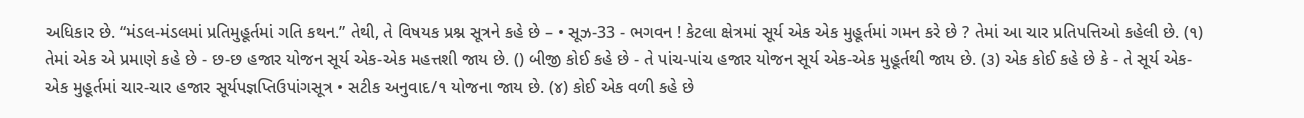અધિકાર છે. “મંડલ-મંડલમાં પ્રતિમુહૂર્તમાં ગતિ કથન.” તેથી, તે વિષયક પ્રશ્ન સૂત્રને કહે છે – • સૂઝ-33 - ભગવન ! કેટલા ક્ષેત્રમાં સૂર્ય એક એક મુહૂર્તમાં ગમન કરે છે ? તેમાં આ ચાર પ્રતિપત્તિઓ કહેલી છે. (૧) તેમાં એક એ પ્રમાણે કહે છે - છ-છ હજાર યોજન સૂર્ય એક-એક મહત્તશી જાય છે. () બીજી કોઈ કહે છે - તે પાંચ-પાંચ હજાર યોજન સૂર્ય એક-એક મુહૂર્તથી જાય છે. (૩) એક કોઈ કહે છે કે - તે સૂર્ય એક-એક મુહૂર્તમાં ચાર-ચાર હજાર સૂર્યપજ્ઞપ્તિઉપાંગસૂત્ર • સટીક અનુવાદ/૧ યોજના જાય છે. (૪) કોઈ એક વળી કહે છે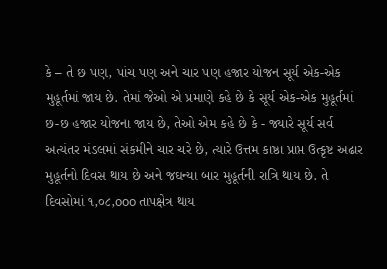કે – તે છ પણ, પાંચ પણ અને ચાર પણ હજાર યોજન સૂર્ય એક-એક મુહૂર્તમાં જાય છે. તેમાં જેઓ એ પ્રમાણે કહે છે કે સૂર્ય એક-એક મુહૂર્તમાં છ-છ હજાર યોજના જાય છે, તેઓ એમ કહે છે કે - જ્યારે સૂર્ય સર્વ અત્યંતર મંડલમાં સંકમીને ચાર ચરે છે, ત્યારે ઉત્તમ કાષ્ઠા પ્રાપ્ત ઉત્કૃષ્ટ અઢાર મુહૂર્તનો દિવસ થાય છે અને જઘન્યા બાર મુહૂર્તની રાત્રિ થાય છે. તે દિવસોમાં ૧,૦૮,ooo તાપક્ષેત્ર થાય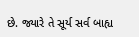છે. જ્યારે તે સૂર્ય સર્વ બાહ્ય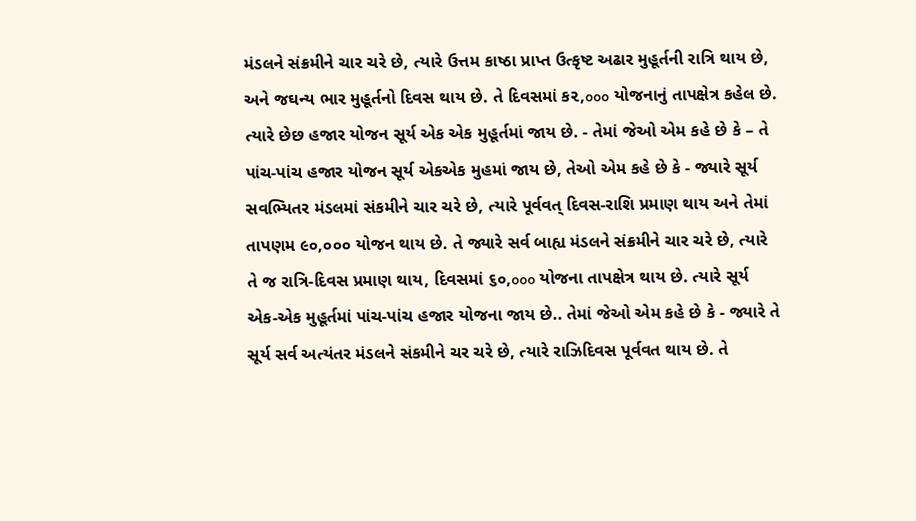મંડલને સંક્રમીને ચાર ચરે છે, ત્યારે ઉત્તમ કાષ્ઠા પ્રાપ્ત ઉત્કૃષ્ટ અઢાર મુહૂર્તની રાત્રિ થાય છે, અને જઘન્ય ભાર મુહૂર્તનો દિવસ થાય છે. તે દિવસમાં ક૨,ooo યોજનાનું તાપક્ષેત્ર કહેલ છે. ત્યારે છેછ હજાર યોજન સૂર્ય એક એક મુહૂર્તમાં જાય છે. - તેમાં જેઓ એમ કહે છે કે – તે પાંચ-પાંચ હજાર યોજન સૂર્ય એકએક મુહમાં જાય છે, તેઓ એમ કહે છે કે - જ્યારે સૂર્ય સવભ્યિતર મંડલમાં સંકમીને ચાર ચરે છે, ત્યારે પૂર્વવત્ દિવસ-રાશિ પ્રમાણ થાય અને તેમાં તાપણમ ૯૦,૦૦૦ યોજન થાય છે. તે જ્યારે સર્વ બાહ્ય મંડલને સંક્રમીને ચાર ચરે છે, ત્યારે તે જ રાત્રિ-દિવસ પ્રમાણ થાય, દિવસમાં ૬૦,ooo યોજના તાપક્ષેત્ર થાય છે. ત્યારે સૂર્ય એક-એક મુહૂર્તમાં પાંચ-પાંચ હજાર યોજના જાય છે.. તેમાં જેઓ એમ કહે છે કે - જ્યારે તે સૂર્ય સર્વ અત્યંતર મંડલને સંકમીને ચર ચરે છે, ત્યારે રાઝિદિવસ પૂર્વવત થાય છે. તે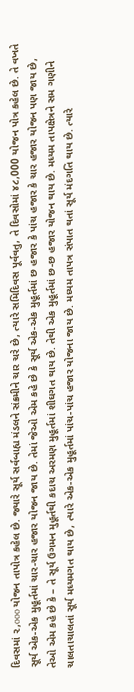દિવસમાં ૨,ooo યોજન તાપોત્ર કહેલ છે. જ્યારે સૂર્ય સર્વબાહ્ય મંડલને સંક્રમીને ચાર ચરે છે, ત્યારે સમિદિવસ પૂર્વવતુ, તે દિવસોમાં ૪૮,000 યોજન પોત્ર કહેલ છે. તે વખતે સૂર્ય એક-એક મુહૂર્તમાં ચાર-ચાર હજાર યોજન જાય છે. તેમાં જેઓ એમ કહે છે કે સૂર્ય એક-એક મુહૂર્તમાં છ હજાર કે પાંચ હજાર કે ચાર હજાર યોજન પણ જાય છે, તેઓ એમ કહે છે કે – તે સૂર્ય ઉગમન મુહૂર્તથી કદાચ અરમણ મુહૂર્તમાં શીઘગત થાય છે. તેથી એક મુહૂર્તમાં છ-છ હજાર યોજન થાય છે. મધ્યમ તાપક્ષેત્રને સમ ગણીને ચાલતાચાલતાં સૂર્ય મધ્યમગત થાય છે, ત્યારે એક-એક મુહૂર્તમાં પાંચ-પાંચ હજાર યોજના જાય છે. મધ્યમ તાપત્ર સંપાત થતાં સૂર્ય મંદગતિ થાય છે. ત્યારે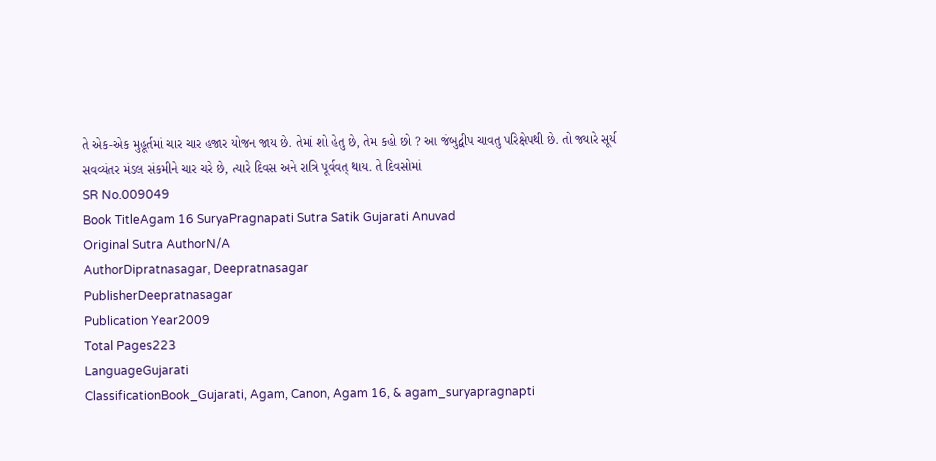તે એક-એક મુહૂર્તમાં ચાર ચાર હજાર યોજન જાય છે. તેમાં શો હેતુ છે, તેમ કહો છો ? આ જંબુદ્વીપ ચાવતુ પરિક્ષેપથી છે. તો જ્યારે સૂર્ય સવવ્યંતર મંડલ સંકમીને ચાર ચરે છે, ત્યારે દિવસ અને રાત્રિ પૂર્વવત્ થાય. તે દિવસોમાં
SR No.009049
Book TitleAgam 16 SuryaPragnapati Sutra Satik Gujarati Anuvad
Original Sutra AuthorN/A
AuthorDipratnasagar, Deepratnasagar
PublisherDeepratnasagar
Publication Year2009
Total Pages223
LanguageGujarati
ClassificationBook_Gujarati, Agam, Canon, Agam 16, & agam_suryapragnapti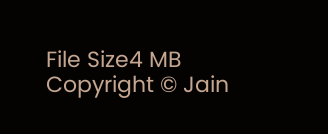File Size4 MB
Copyright © Jain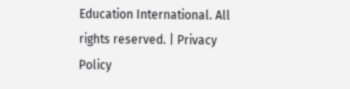Education International. All rights reserved. | Privacy Policy